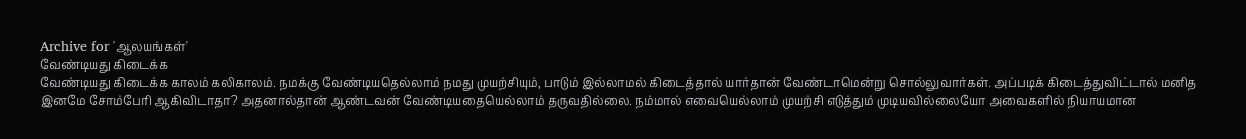Archive for 'ஆலயங்கள்'
வேண்டியது கிடைக்க
வேண்டியது கிடைக்க காலம் கலிகாலம். நமக்கு வேண்டியதெல்லாம் நமது முயற்சியும், பாடும் இல்லாமல் கிடைத்தால் யார்தான் வேண்டாமென்று சொல்லுவார்கள். அப்படிக் கிடைத்துவிட்டால் மனித இனமே சோம்பேரி ஆகிவிடாதா? அதனால்தான் ஆண்டவன் வேண்டியதையெல்லாம் தருவதில்லை. நம்மால் எவையெல்லாம் முயற்சி எடுத்தும் முடியவில்லையோ அவைகளில் நியாயமான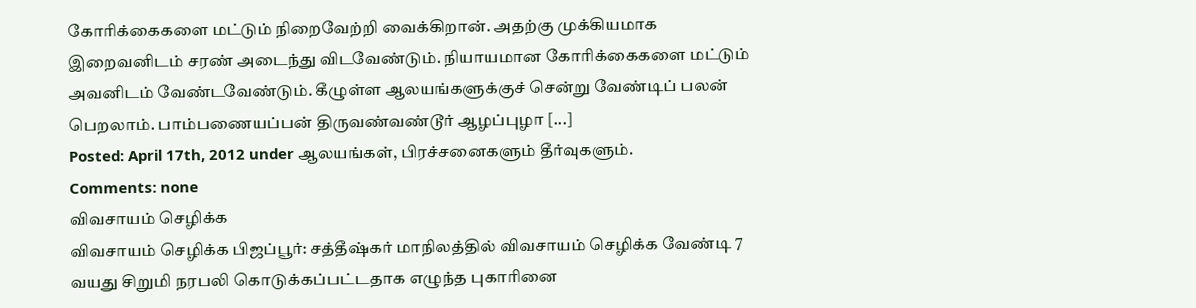கோரிக்கைகளை மட்டும் நிறைவேற்றி வைக்கிறான். அதற்கு முக்கியமாக இறைவனிடம் சரண் அடைந்து விடவேண்டும். நியாயமான கோரிக்கைகளை மட்டும் அவனிடம் வேண்டவேண்டும். கீழுள்ள ஆலயங்களுக்குச் சென்று வேண்டிப் பலன் பெறலாம். பாம்பணையப்பன் திருவண்வண்டூர் ஆழப்புழா [...]
Posted: April 17th, 2012 under ஆலயங்கள், பிரச்சனைகளும் தீர்வுகளும்.
Comments: none
விவசாயம் செழிக்க
விவசாயம் செழிக்க பிஜப்பூர்: சத்தீஷ்கர் மாநிலத்தில் விவசாயம் செழிக்க வேண்டி 7 வயது சிறுமி நரபலி கொடுக்கப்பட்டதாக எழுந்த புகாரினை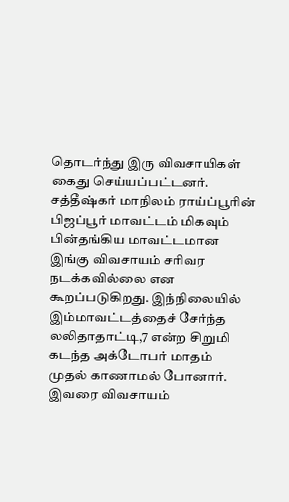தொடர்ந்து இரு விவசாயிகள் கைது செய்யப்பட்டனர். சத்தீஷ்கர் மாநிலம் ராய்ப்பூரின் பிஜப்பூர் மாவட்டம் மிகவும் பின்தங்கிய மாவட்டமான இங்கு விவசாயம் சரிவர நடக்கவில்லை என கூறப்படுகிறது. இந்நிலையில் இம்மாவட்டத்தைச் சேர்ந்த லலிதாதாட்டி,7 என்ற சிறுமி கடந்த அக்டோபர் மாதம் முதல் காணாமல் போனார். இவரை விவசாயம்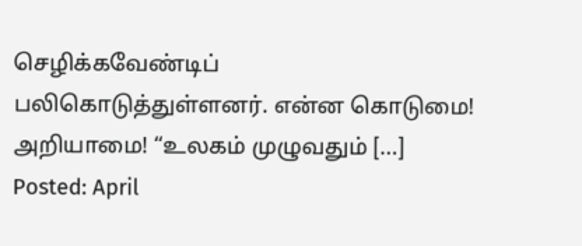செழிக்கவேண்டிப் பலிகொடுத்துள்ளனர். என்ன கொடுமை! அறியாமை! “உலகம் முழுவதும் [...]
Posted: April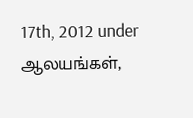17th, 2012 under ஆலயங்கள்,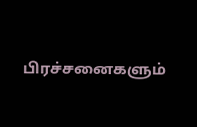பிரச்சனைகளும்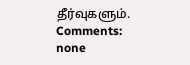தீர்வுகளும்.
Comments: none